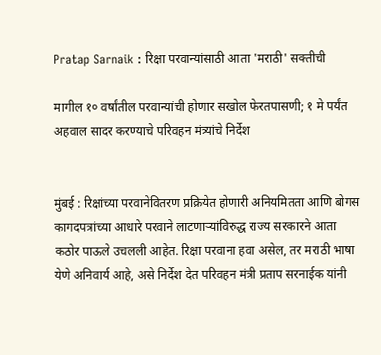Pratap Sarnaik : रिक्षा परवान्यांसाठी आता 'मराठी' सक्तीची

मागील १० वर्षांतील परवान्यांची होणार सखोल फेरतपासणी; १ मे पर्यंत अहवाल सादर करण्याचे परिवहन मंत्र्यांचे निर्देश


मुंबई : रिक्षांच्या परवानेवितरण प्रक्रियेत होणारी अनियमितता आणि बोगस कागदपत्रांच्या आधारे परवाने लाटणाऱ्यांविरुद्ध राज्य सरकारने आता कठोर पाऊले उचलली आहेत. रिक्षा परवाना हवा असेल, तर मराठी भाषा येणे अनिवार्य आहे, असे निर्देश देत परिवहन मंत्री प्रताप सरनाईक यांनी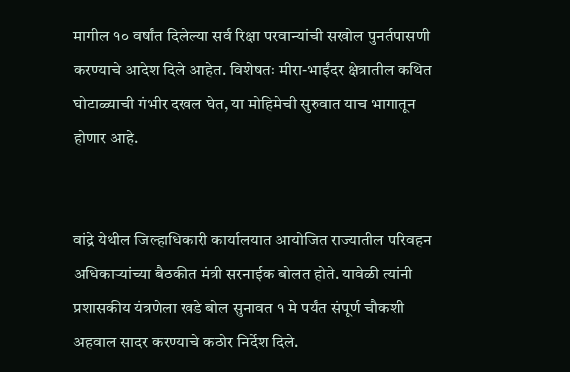मागील १० वर्षांत दिलेल्या सर्व रिक्षा परवान्यांची सखोल पुनर्तपासणी करण्याचे आदेश दिले आहेत. विशेषतः मीरा-भाईंदर क्षेत्रातील कथित घोटाळ्याची गंभीर दखल घेत, या मोहिमेची सुरुवात याच भागातून होणार आहे.


वांद्रे येथील जिल्हाधिकारी कार्यालयात आयोजित राज्यातील परिवहन अधिकाऱ्यांच्या बैठकीत मंत्री सरनाईक बोलत होते. यावेळी त्यांनी प्रशासकीय यंत्रणेला खडे बोल सुनावत १ मे पर्यंत संपूर्ण चौकशी अहवाल सादर करण्याचे कठोर निर्देश दिले.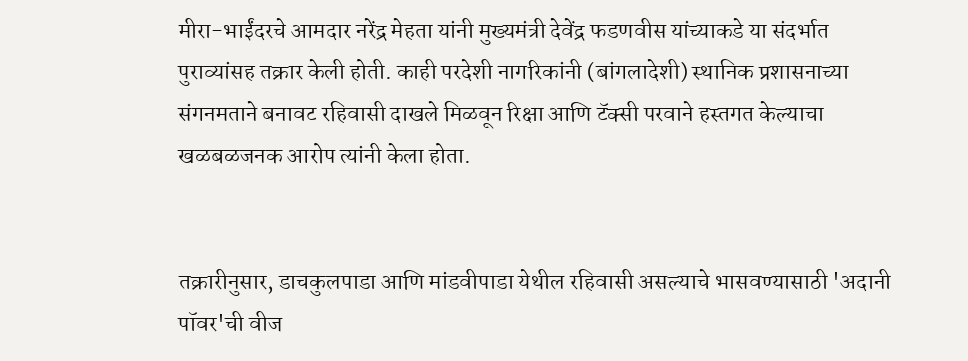मीरा-भाईंदरचे आमदार नरेंद्र मेहता यांनी मुख्यमंत्री देवेंद्र फडणवीस यांच्याकडे या संदर्भात पुराव्यांसह तक्रार केली होती. काही परदेशी नागरिकांनी (बांगलादेशी) स्थानिक प्रशासनाच्या संगनमताने बनावट रहिवासी दाखले मिळवून रिक्षा आणि टॅक्सी परवाने हस्तगत केल्याचा खळबळजनक आरोप त्यांनी केला होता.


तक्रारीनुसार, डाचकुलपाडा आणि मांडवीपाडा येथील रहिवासी असल्याचे भासवण्यासाठी 'अदानी पॉवर'ची वीज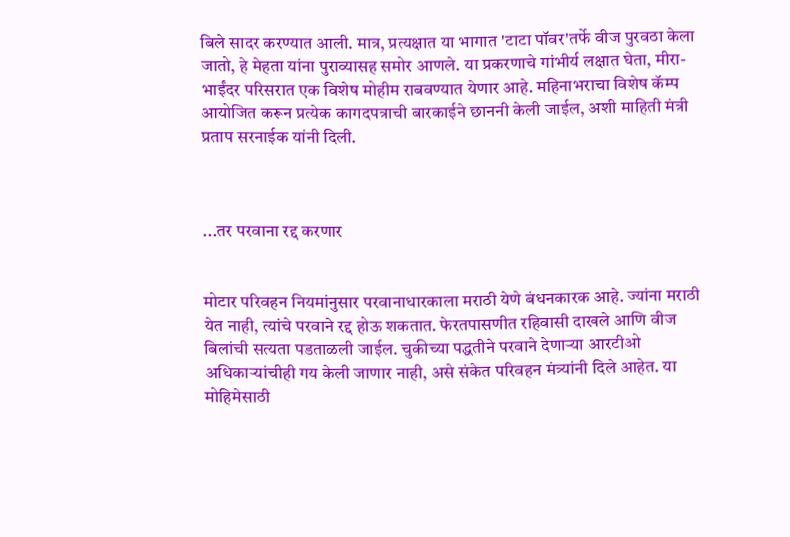बिले सादर करण्यात आली. मात्र, प्रत्यक्षात या भागात 'टाटा पॉवर'तर्फे वीज पुरवठा केला जातो, हे मेहता यांना पुराव्यासह समोर आणले. या प्रकरणाचे गांभीर्य लक्षात घेता, मीरा-भाईंदर परिसरात एक विशेष मोहीम राबवण्यात येणार आहे. महिनाभराचा विशेष कॅम्प आयोजित करून प्रत्येक कागदपत्राची बारकाईने छाननी केली जाईल, अशी माहिती मंत्री प्रताप सरनाईक यांनी दिली.



...तर परवाना रद्द करणार


मोटार परिवहन नियमांनुसार परवानाधारकाला मराठी येणे बंधनकारक आहे. ज्यांना मराठी येत नाही, त्यांचे परवाने रद्द होऊ शकतात. फेरतपासणीत रहिवासी दाखले आणि वीज बिलांची सत्यता पडताळली जाईल. चुकीच्या पद्धतीने परवाने देणाऱ्या आरटीओ अधिकाऱ्यांचीही गय केली जाणार नाही, असे संकेत परिवहन मंत्र्यांनी दिले आहेत. या मोहिमेसाठी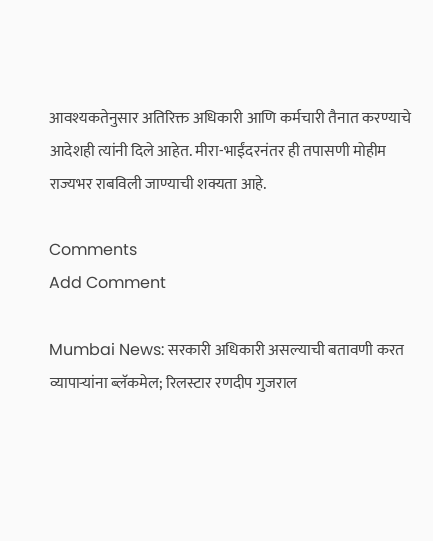आवश्यकतेनुसार अतिरिक्त अधिकारी आणि कर्मचारी तैनात करण्याचे आदेशही त्यांनी दिले आहेत. मीरा-भाईंदरनंतर ही तपासणी मोहीम राज्यभर राबविली जाण्याची शक्यता आहे.

Comments
Add Comment

Mumbai News: सरकारी अधिकारी असल्याची बतावणी करत व्यापाऱ्यांना ब्लॅकमेल; रिलस्टार रणदीप गुजराल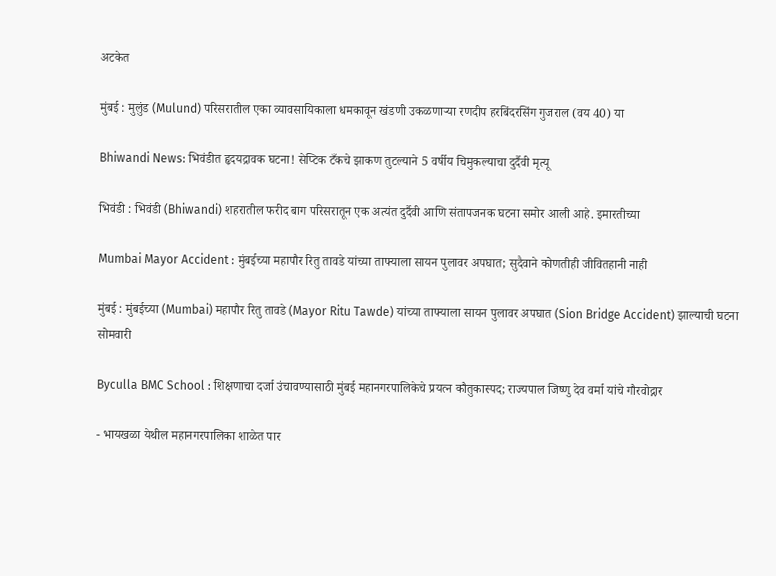अटकेत

मुंबई : मुलुंड (Mulund) परिसरातील एका व्यावसायिकाला धमकावून खंडणी उकळणाऱ्या रणदीप हरबिंदरसिंग गुजराल (वय 40) या

Bhiwandi News: भिवंडीत हृदयद्रावक घटना! सेप्टिक टँकचे झाकण तुटल्याने 5 वर्षीय चिमुकल्याचा दुर्दैवी मृत्यू

भिवंडी : भिवंडी (Bhiwandi) शहरातील फरीद बाग परिसरातून एक अत्यंत दुर्दैवी आणि संतापजनक घटना समोर आली आहे. इमारतीच्या

Mumbai Mayor Accident : मुंबईच्या महापौर रितु तावडे यांच्या ताफ्याला सायन पुलावर अपघात; सुदैवाने कोणतीही जीवितहानी नाही

मुंबई : मुंबईच्या (Mumbai) महापौर रितु तावडे (Mayor Ritu Tawde) यांच्या ताफ्याला सायन पुलावर अपघात (Sion Bridge Accident) झाल्याची घटना सोमवारी

Byculla BMC School : शिक्षणाचा दर्जा उंचावण्यासाठी मुंबई महानगरपालिकेचे प्रयत्न कौतुकास्पद; राज्यपाल जिष्णु देव वर्मा यांचे गौरवोद्गार

- भायखळा येथील महानगरपालिका शाळेत पार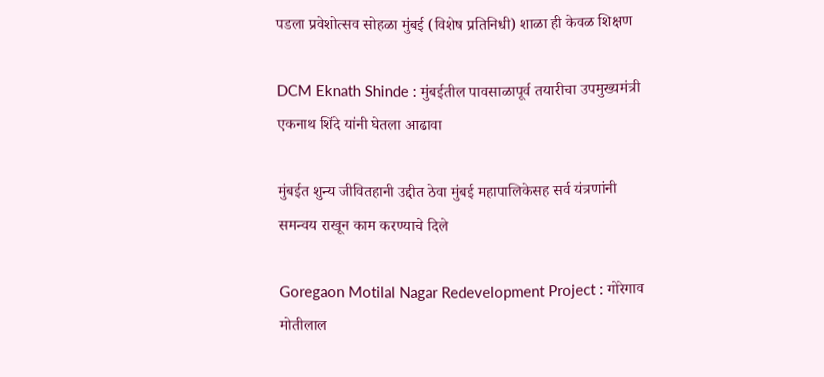पडला प्रवेशोत्सव सोहळा मुंबई (विशेष प्रतिनिधी) शाळा ही केवळ शिक्षण

DCM Eknath Shinde : मुंबईतील पावसाळापूर्व तयारीचा उपमुख्यमंत्री एकनाथ शिंदे यांनी घेतला आढावा

मुंबईत शुन्य जीवितहानी उद्दीत ठेवा मुंबई महापालिकेसह सर्व यंत्रणांनी समन्वय राखून काम करण्याचे दिले

Goregaon Motilal Nagar Redevelopment Project : गोरेगाव मोतीलाल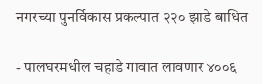नगरच्या पुनर्विकास प्रकल्पात २२० झाडे बाधित

- पालघरमधील चहाडे गावात लावणार ४००६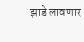झाडे लावणार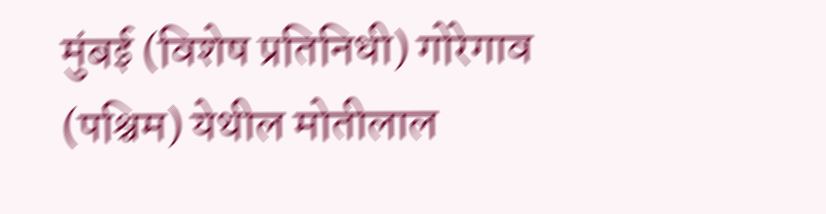मुंबई (विशेष प्रतिनिधी) गोरेगाव (पश्चिम) येथील मोतीलाल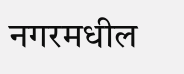नगरमधील